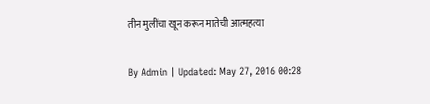तीन मुलींचा खून करून मातेची आत्महत्या

By Admin | Updated: May 27, 2016 00:28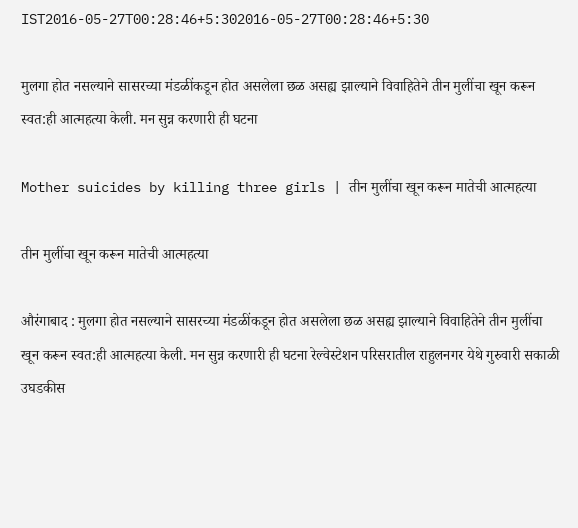IST2016-05-27T00:28:46+5:302016-05-27T00:28:46+5:30

मुलगा होत नसल्याने सासरच्या मंडळींकडून होत असलेला छळ असह्य झाल्याने विवाहितेने तीन मुलींचा खून करून स्वत:ही आत्महत्या केली. मन सुन्न करणारी ही घटना

Mother suicides by killing three girls | तीन मुलींचा खून करून मातेची आत्महत्या

तीन मुलींचा खून करून मातेची आत्महत्या

औरंगाबाद : मुलगा होत नसल्याने सासरच्या मंडळींकडून होत असलेला छळ असह्य झाल्याने विवाहितेने तीन मुलींचा खून करून स्वत:ही आत्महत्या केली. मन सुन्न करणारी ही घटना रेल्वेस्टेशन परिसरातील राहुलनगर येथे गुरुवारी सकाळी उघडकीस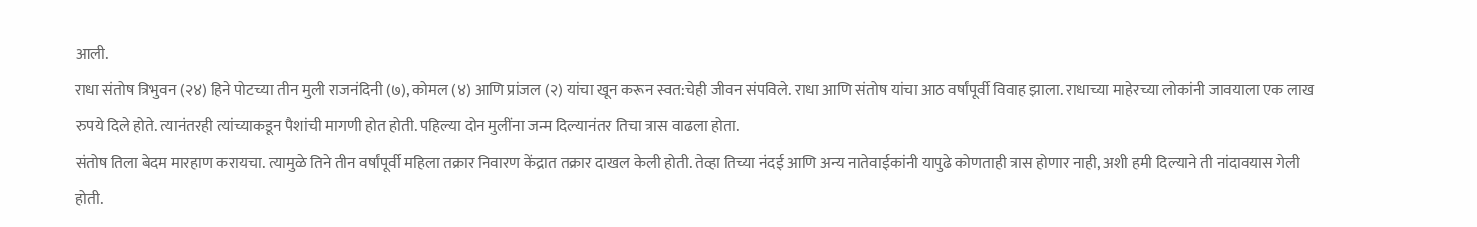आली.
राधा संतोष त्रिभुवन (२४) हिने पोटच्या तीन मुली राजनंदिनी (७), कोमल (४) आणि प्रांजल (२) यांचा खून करून स्वत:चेही जीवन संपविले. राधा आणि संतोष यांचा आठ वर्षांपूर्वी विवाह झाला. राधाच्या माहेरच्या लोकांनी जावयाला एक लाख रुपये दिले होते. त्यानंतरही त्यांच्याकडून पैशांची मागणी होत होती. पहिल्या दोन मुलींना जन्म दिल्यानंतर तिचा त्रास वाढला होता.
संतोष तिला बेदम मारहाण करायचा. त्यामुळे तिने तीन वर्षांपूर्वी महिला तक्रार निवारण केंद्रात तक्रार दाखल केली होती. तेव्हा तिच्या नंदई आणि अन्य नातेवाईकांनी यापुढे कोणताही त्रास होणार नाही, अशी हमी दिल्याने ती नांदावयास गेली होती.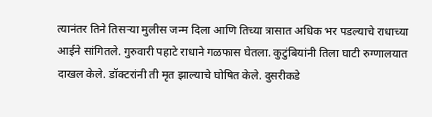त्यानंतर तिने तिसऱ्या मुलीस जन्म दिला आणि तिच्या त्रासात अधिक भर पडल्याचे राधाच्या आईने सांगितले. गुरुवारी पहाटे राधाने गळफास घेतला. कुटुंबियांनी तिला घाटी रुग्णालयात दाखल केले. डॉक्टरांनी ती मृत झाल्याचे घोषित केले. दुसरीकडे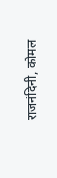राजनंदिनी, कोमल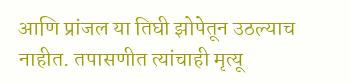आणि प्रांजल या तिघी झोपेतून उठल्याच नाहीत. तपासणीत त्यांचाही मृत्यू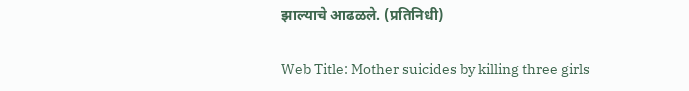झाल्याचे आढळले. (प्रतिनिधी)

Web Title: Mother suicides by killing three girls